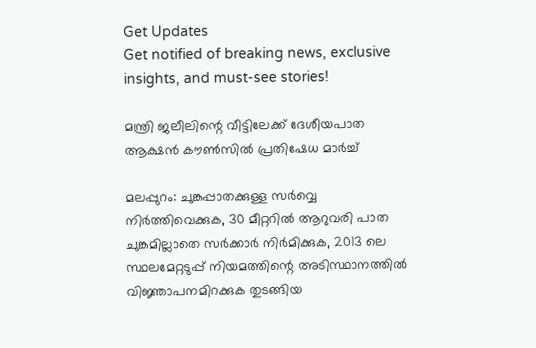Get Updates
Get notified of breaking news, exclusive insights, and must-see stories!

മന്ത്രി ജലീലിന്റെ വീട്ടിലേക്ക് ദേശീയപാത ആക്ഷന്‍ കൗണ്‍സില്‍ പ്രതിഷേധ മാര്‍ച്ച്

മലപ്പുറം: ചുങ്കപ്പാതക്കുള്ള സര്‍വ്വെ നിര്‍ത്തിവെക്കുക, 30 മീറ്ററില്‍ ആറുവരി പാത ചുങ്കമില്ലാതെ സര്‍ക്കാര്‍ നിര്‍മിക്കുക, 2013 ലെ സ്ഥലമേറ്റടുപ്പ് നിയമത്തിന്റെ അടിസ്ഥാനത്തില്‍ വിജ്ഞാപനമിറക്കുക തുടങ്ങിയ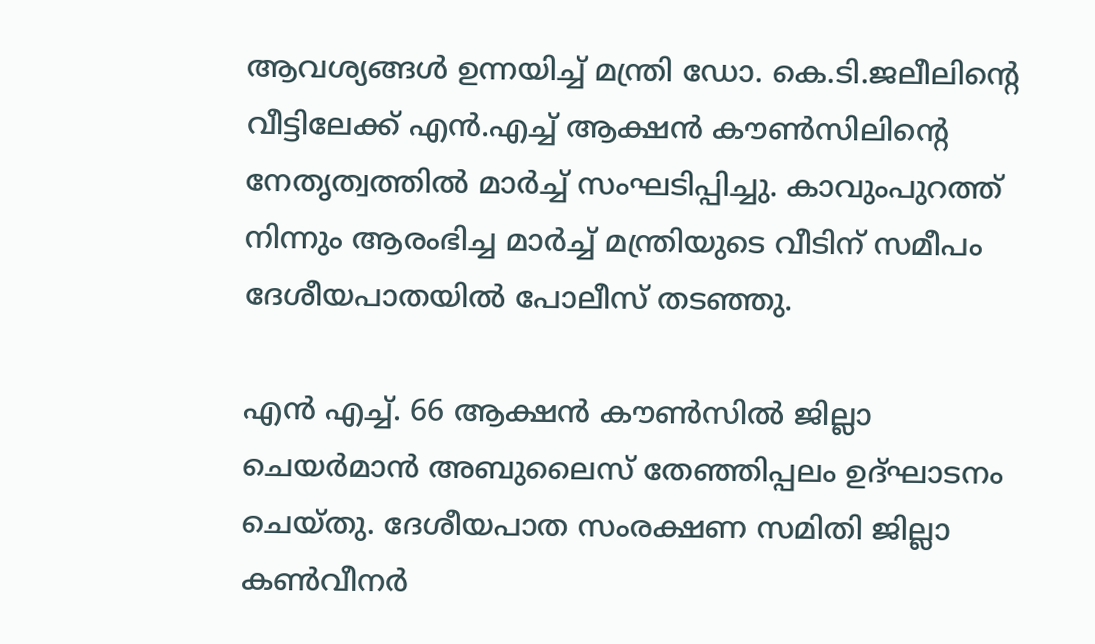ആവശ്യങ്ങള്‍ ഉന്നയിച്ച് മന്ത്രി ഡോ. കെ.ടി.ജലീലിന്റെ വീട്ടിലേക്ക് എന്‍.എച്ച് ആക്ഷന്‍ കൗണ്‍സിലിന്റെ നേതൃത്വത്തില്‍ മാര്‍ച്ച് സംഘടിപ്പിച്ചു. കാവുംപുറത്ത് നിന്നും ആരംഭിച്ച മാര്‍ച്ച് മന്ത്രിയുടെ വീടിന് സമീപം ദേശീയപാതയില്‍ പോലീസ് തടഞ്ഞു.

എന്‍ എച്ച്. 66 ആക്ഷന്‍ കൗണ്‍സില്‍ ജില്ലാ ചെയര്‍മാന്‍ അബുലൈസ് തേഞ്ഞിപ്പലം ഉദ്ഘാടനം ചെയ്തു. ദേശീയപാത സംരക്ഷണ സമിതി ജില്ലാ കണ്‍വീനര്‍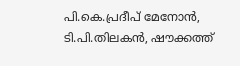പി.കെ.പ്രദീപ് മേനോന്‍, ടി.പി.തിലകന്‍, ഷൗക്കത്ത്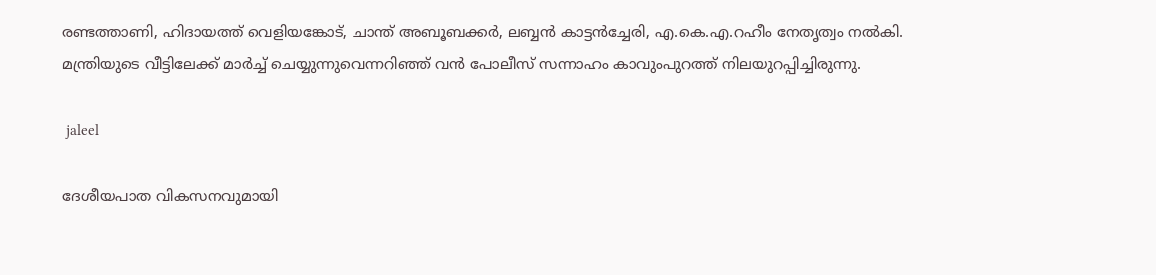രണ്ടത്താണി, ഹിദായത്ത് വെളിയങ്കോട്, ചാന്ത് അബൂബക്കര്‍, ലബ്ബന്‍ കാട്ടന്‍ച്ചേരി, എ.കെ.എ.റഹീം നേതൃത്വം നല്‍കി. മന്ത്രിയുടെ വീട്ടിലേക്ക് മാര്‍ച്ച് ചെയ്യുന്നുവെന്നറിഞ്ഞ് വന്‍ പോലീസ് സന്നാഹം കാവുംപുറത്ത് നിലയുറപ്പിച്ചിരുന്നു.

 jaleel

ദേശീയപാത വികസനവുമായി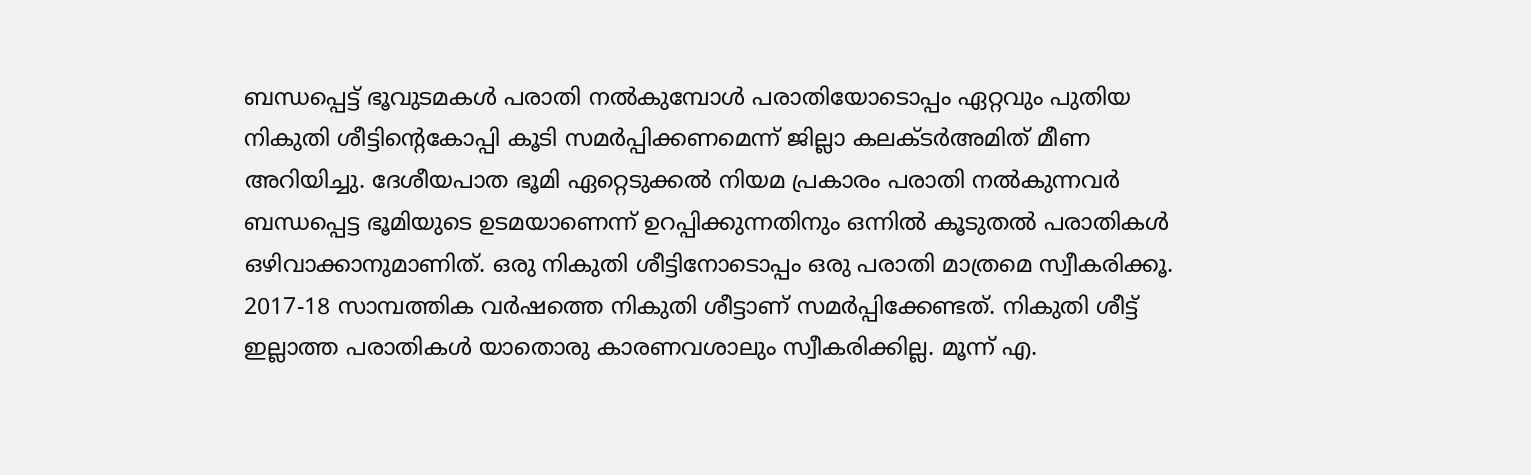ബന്ധപ്പെട്ട് ഭൂവുടമകള്‍ പരാതി നല്‍കുമ്പോള്‍ പരാതിയോടൊപ്പം ഏറ്റവും പുതിയ നികുതി ശീട്ടിന്റെകോപ്പി കൂടി സമര്‍പ്പിക്കണമെന്ന് ജില്ലാ കലക്ടര്‍അമിത് മീണ അറിയിച്ചു. ദേശീയപാത ഭൂമി ഏറ്റെടുക്കല്‍ നിയമ പ്രകാരം പരാതി നല്‍കുന്നവര്‍ ബന്ധപ്പെട്ട ഭൂമിയുടെ ഉടമയാണെന്ന് ഉറപ്പിക്കുന്നതിനും ഒന്നില്‍ കൂടുതല്‍ പരാതികള്‍ ഒഴിവാക്കാനുമാണിത്. ഒരു നികുതി ശീട്ടിനോടൊപ്പം ഒരു പരാതി മാത്രമെ സ്വീകരിക്കൂ. 2017-18 സാമ്പത്തിക വര്‍ഷത്തെ നികുതി ശീട്ടാണ് സമര്‍പ്പിക്കേണ്ടത്. നികുതി ശീട്ട് ഇല്ലാത്ത പരാതികള്‍ യാതൊരു കാരണവശാലും സ്വീകരിക്കില്ല. മൂന്ന് എ.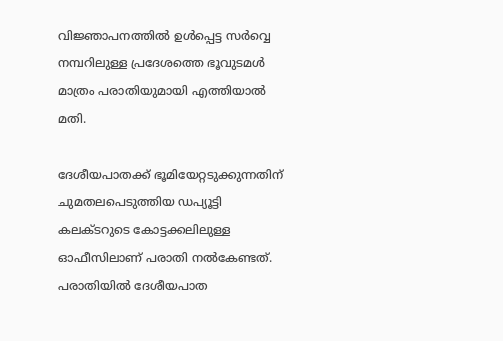വിജ്ഞാപനത്തില്‍ ഉള്‍പ്പെട്ട സര്‍വ്വെ നമ്പറിലുള്ള പ്രദേശത്തെ ഭൂവുടമള്‍ മാത്രം പരാതിയുമായി എത്തിയാല്‍ മതി.

ദേശീയപാതക്ക് ഭൂമിയേറ്റടുക്കുന്നതിന് ചുമതലപെടുത്തിയ ഡപ്യൂട്ടി കലക്ടറുടെ കോട്ടക്കലിലുള്ള ഓഫീസിലാണ് പരാതി നല്‍കേണ്ടത്. പരാതിയില്‍ ദേശീയപാത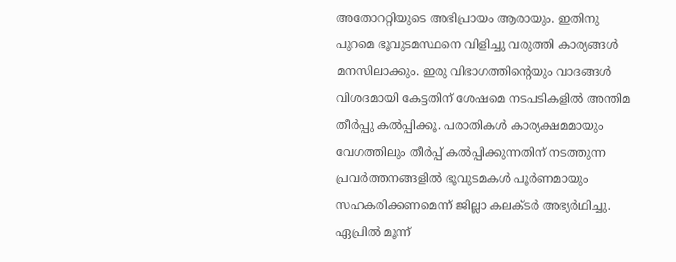അതോററ്റിയുടെ അഭിപ്രായം ആരായും. ഇതിനു പുറമെ ഭൂവുടമസ്ഥനെ വിളിച്ചു വരുത്തി കാര്യങ്ങള്‍ മനസിലാക്കും. ഇരു വിഭാഗത്തിന്റെയും വാദങ്ങള്‍ വിശദമായി കേട്ടതിന് ശേഷമെ നടപടികളില്‍ അന്തിമ തീര്‍പ്പു കല്‍പ്പിക്കൂ. പരാതികള്‍ കാര്യക്ഷമമായും വേഗത്തിലും തീര്‍പ്പ് കല്‍പ്പിക്കുന്നതിന് നടത്തുന്ന പ്രവര്‍ത്തനങ്ങളില്‍ ഭൂവുടമകള്‍ പൂര്‍ണമായും സഹകരിക്കണമെന്ന് ജില്ലാ കലക്ടര്‍ അഭ്യര്‍ഥിച്ചു. ഏപ്രില്‍ മൂന്ന്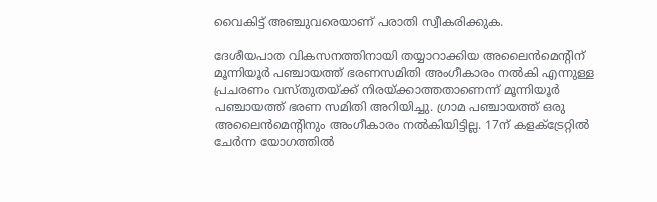വൈകിട്ട് അഞ്ചുവരെയാണ് പരാതി സ്വീകരിക്കുക.

ദേശീയപാത വികസനത്തിനായി തയ്യാറാക്കിയ അലൈന്‍മെന്റിന് മൂന്നിയൂര്‍ പഞ്ചായത്ത് ഭരണസമിതി അംഗീകാരം നല്‍കി എന്നുള്ള പ്രചരണം വസ്തുതയ്ക്ക് നിരയ്ക്കാത്തതാണെന്ന് മൂന്നിയൂര്‍ പഞ്ചായത്ത് ഭരണ സമിതി അറിയിച്ചു. ഗ്രാമ പഞ്ചായത്ത് ഒരു അലൈന്‍മെന്റിനും അംഗീകാരം നല്‍കിയിട്ടില്ല. 17ന് കളക്‌ട്രേറ്റില്‍ ചേര്‍ന്ന യോഗത്തില്‍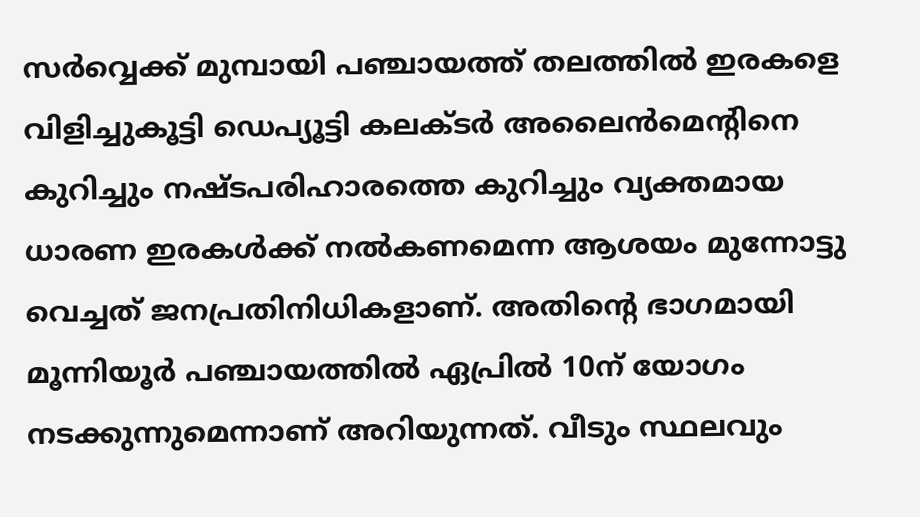സര്‍വ്വെക്ക് മുമ്പായി പഞ്ചായത്ത് തലത്തില്‍ ഇരകളെ വിളിച്ചുകൂട്ടി ഡെപ്യൂട്ടി കലക്ടര്‍ അലൈന്‍മെന്റിനെ കുറിച്ചും നഷ്ടപരിഹാരത്തെ കുറിച്ചും വ്യക്തമായ ധാരണ ഇരകള്‍ക്ക് നല്‍കണമെന്ന ആശയം മുന്നോട്ടു വെച്ചത് ജനപ്രതിനിധികളാണ്. അതിന്റെ ഭാഗമായി മൂന്നിയൂര്‍ പഞ്ചായത്തില്‍ ഏപ്രില്‍ 10ന് യോഗം നടക്കുന്നുമെന്നാണ് അറിയുന്നത്. വീടും സ്ഥലവും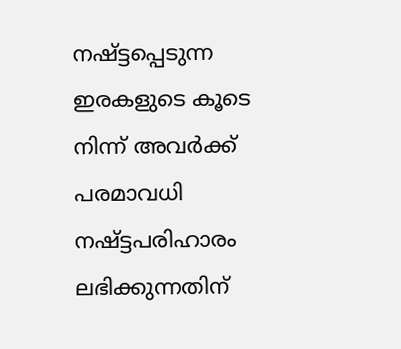നഷ്ട്ടപ്പെടുന്ന ഇരകളുടെ കൂടെ നിന്ന് അവര്‍ക്ക് പരമാവധി നഷ്ട്ടപരിഹാരം ലഭിക്കുന്നതിന്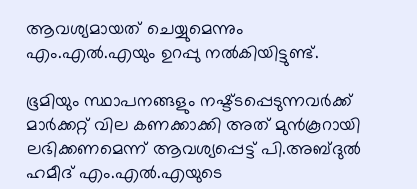ആവശ്യമായത് ചെയ്യുമെന്നും എം.എല്‍.എയും ഉറപ്പു നല്‍കിയിട്ടുണ്ട്.

ഭൂമിയും സ്ഥാപനങ്ങളും നഷ്ട്ടപ്പെടുന്നവര്‍ക്ക് മാര്‍ക്കറ്റ് വില കണക്കാക്കി അത് മുന്‍കൂറായി ലഭിക്കണമെന്ന് ആവശ്യപ്പെട്ട് പി.അബ്ദുല്‍ ഹമീദ് എം.എല്‍.എയുടെ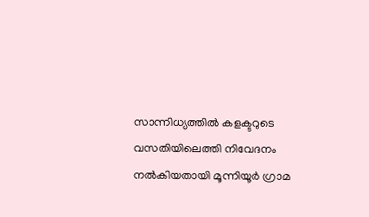സാന്നിധ്യത്തില്‍ കളക്ടറുടെ വസതിയിലെത്തി നിവേദനം നല്‍കിയതായി മൂന്നിയൂര്‍ ഗ്രാമ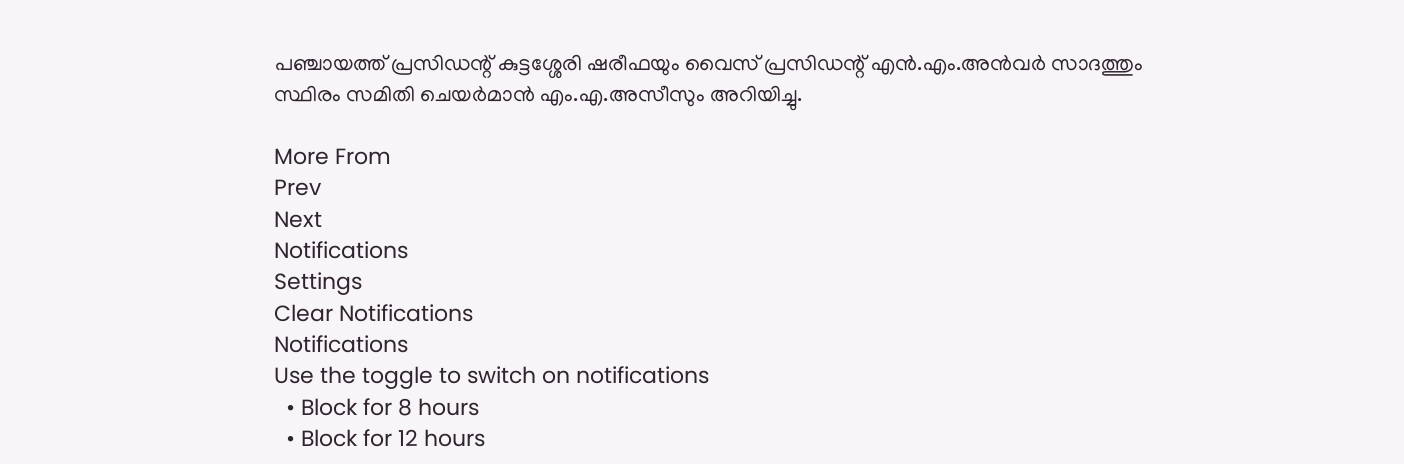പഞ്ചായത്ത് പ്രസിഡന്റ് കുട്ടശ്ശേരി ഷരീഫയും വൈസ് പ്രസിഡന്റ് എന്‍.എം.അന്‍വര്‍ സാദത്തും സ്ഥിരം സമിതി ചെയര്‍മാന്‍ എം.എ.അസീസും അറിയിച്ചു.

More From
Prev
Next
Notifications
Settings
Clear Notifications
Notifications
Use the toggle to switch on notifications
  • Block for 8 hours
  • Block for 12 hours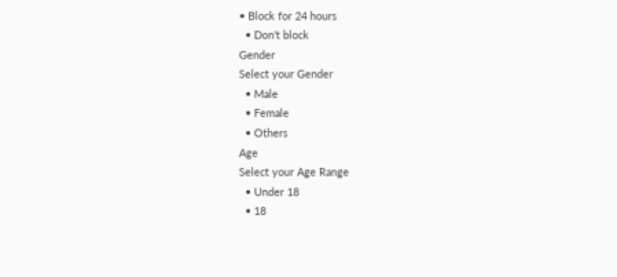• Block for 24 hours
  • Don't block
Gender
Select your Gender
  • Male
  • Female
  • Others
Age
Select your Age Range
  • Under 18
  • 18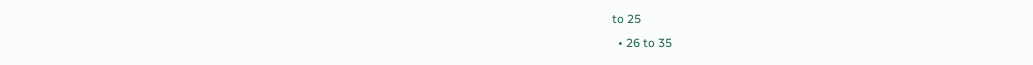to 25
  • 26 to 35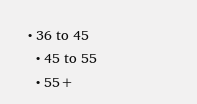• 36 to 45
  • 45 to 55
  • 55+